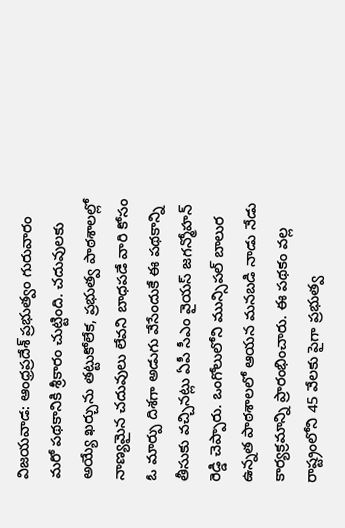విజయవాడ: ఆంధ్రప్రదేశ్ ప్రభుత్వం గురువారం మరో పథకానికి శ్రీకారం చుట్టింది. చదువులకు అయ్యే ఖర్చును తట్టుకోలేక, ప్రభుత్వ పాఠశాలల్లో నాణ్యమైన చదువులు లేవని బాధపడే వారి కోసం ఓ మార్పు దిశగా అడుగు వేసేందుకే ఈ పథకాన్ని తీసుకు వచ్చినట్లు ఏపీ సీఎం వైయస్ జగన్మోహన్ రెడ్డి చెప్పారు. ఒంగోలులోని మున్సిపల్ బాలుర ఉన్నత పాఠశాలలో ఆయన మనబడి నాడు నేడు కార్యక్రమాన్ని ప్రారంభించారు. ఈ పథకం వల్ల రాష్ట్రంలోని 45 వేలకు పైగా ప్రభుత్వ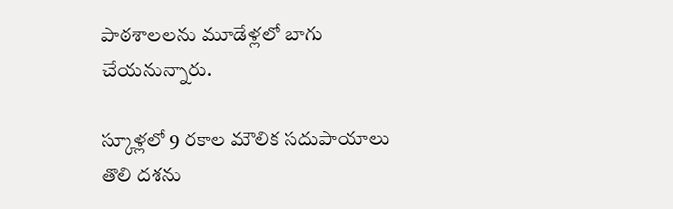పాఠశాలలను మూడేళ్లలో బాగు చేయనున్నారు.

స్కూళ్లలో 9 రకాల మౌలిక సదుపాయాలు
తొలి దశను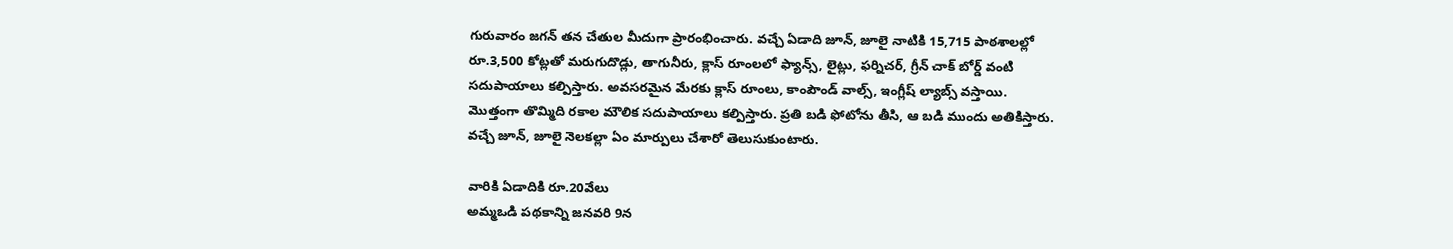గురువారం జగన్ తన చేతుల మీదుగా ప్రారంభించారు. వచ్చే ఏడాది జూన్, జూలై నాటికి 15,715 పాఠశాలల్లో రూ.3,500 కోట్లతో మరుగుదొడ్లు, తాగునీరు, క్లాస్ రూంలలో ఫ్యాన్స్, లైట్లు, ఫర్నిచర్, గ్రీన్ చాక్ బోర్డ్ వంటి సదుపాయాలు కల్పిస్తారు. అవసరమైన మేరకు క్లాస్ రూంలు, కాంపౌండ్ వాల్స్, ఇంగ్లీష్ ల్యాబ్స్ వస్తాయి. మొత్తంగా తొమ్మిది రకాల మౌలిక సదుపాయాలు కల్పిస్తారు. ప్రతి బడి ఫోటోను తీసి, ఆ బడి ముందు అతికిస్తారు. వచ్చే జూన్, జూలై నెలకల్లా ఏం మార్పులు చేశారో తెలుసుకుంటారు.

వారికి ఏడాదికి రూ.20వేలు
అమ్మఒడి పథకాన్ని జనవరి 9న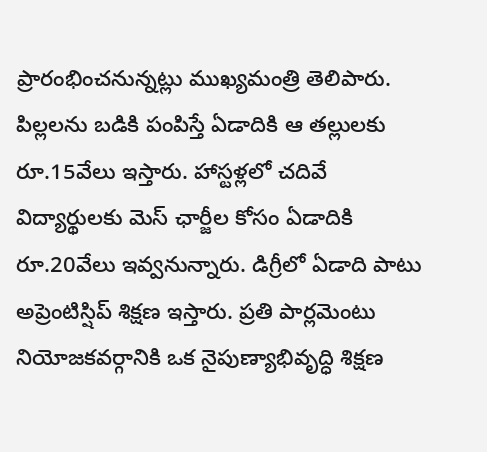ప్రారంభించనున్నట్లు ముఖ్యమంత్రి తెలిపారు. పిల్లలను బడికి పంపిస్తే ఏడాదికి ఆ తల్లులకు రూ.15వేలు ఇస్తారు. హాస్టళ్లలో చదివే విద్యార్థులకు మెస్ ఛార్జీల కోసం ఏడాదికి రూ.20వేలు ఇవ్వనున్నారు. డిగ్రీలో ఏడాది పాటు అప్రెంటిస్షిప్ శిక్షణ ఇస్తారు. ప్రతి పార్లమెంటు నియోజకవర్గానికి ఒక నైపుణ్యాభివృద్ధి శిక్షణ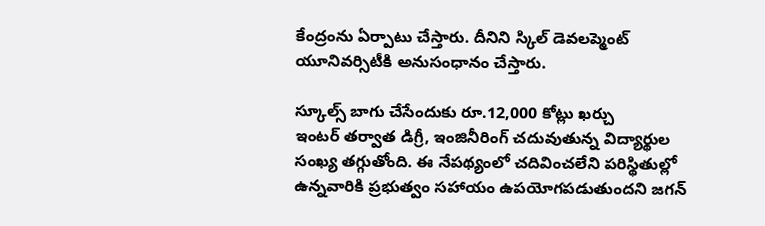కేంద్రంను ఏర్పాటు చేస్తారు. దీనిని స్కిల్ డెవలప్మెంట్ యూనివర్సిటీకి అనుసంధానం చేస్తారు.

స్కూల్స్ బాగు చేసేందుకు రూ.12,000 కోట్లు ఖర్చు
ఇంటర్ తర్వాత డిగ్రీ, ఇంజినీరింగ్ చదువుతున్న విద్యార్థుల సంఖ్య తగ్గుతోంది. ఈ నేపథ్యంలో చదివించలేని పరిస్థితుల్లో ఉన్నవారికి ప్రభుత్వం సహాయం ఉపయోగపడుతుందని జగన్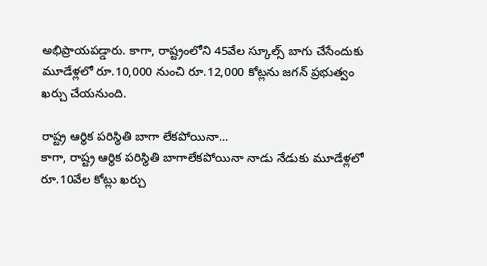అభిప్రాయపడ్డారు. కాగా, రాష్ట్రంలోని 45వేల స్కూల్స్ బాగు చేసేందుకు మూడేళ్లలో రూ.10,000 నుంచి రూ.12,000 కోట్లను జగన్ ప్రభుత్వం ఖర్చు చేయనుంది.

రాష్ట్ర ఆర్థిక పరిస్థితి బాగా లేకపోయినా...
కాగా, రాష్ట్ర ఆర్థిక పరిస్థితి బాగాలేకపోయినా నాడు నేడుకు మూడేళ్లలో రూ.10వేల కోట్లు ఖర్చు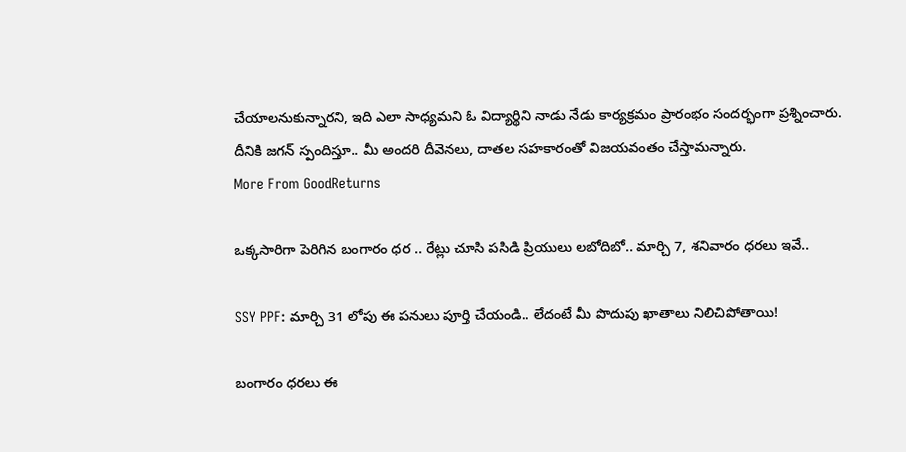చేయాలనుకున్నారని, ఇది ఎలా సాధ్యమని ఓ విద్యార్థిని నాడు నేడు కార్యక్రమం ప్రారంభం సందర్భంగా ప్రశ్నించారు. దీనికి జగన్ స్పందిస్తూ.. మీ అందరి దీవెనలు, దాతల సహకారంతో విజయవంతం చేస్తామన్నారు.
More From GoodReturns

ఒక్కసారిగా పెరిగిన బంగారం ధర .. రేట్లు చూసి పసిడి ప్రియులు లబోదిబో.. మార్చి 7, శనివారం ధరలు ఇవే..

SSY PPF: మార్చి 31 లోపు ఈ పనులు పూర్తి చేయండి.. లేదంటే మీ పొదుపు ఖాతాలు నిలిచిపోతాయి!

బంగారం ధరలు ఈ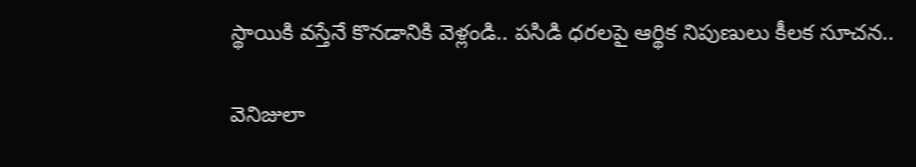స్థాయికి వస్తేనే కొనడానికి వెళ్లండి.. పసిడి ధరలపై ఆర్థిక నిపుణులు కీలక సూచన..

వెనిజులా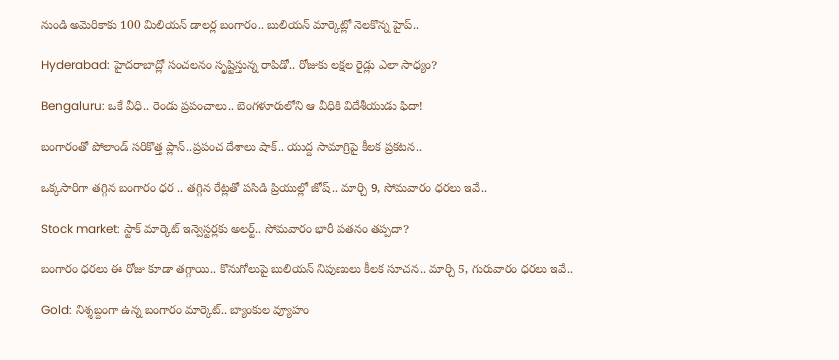నుండి అమెరికాకు 100 మిలియన్ డాలర్ల బంగారం.. బులియన్ మార్కెట్లో నెలకొన్న హైప్..

Hyderabad: హైదరాబాద్లో సంచలనం సృష్టిస్తున్న రాపిడో.. రోజుకు లక్షల రైడ్లు ఎలా సాధ్యం?

Bengaluru: ఒకే వీధి.. రెండు ప్రపంచాలు.. బెంగళూరులోని ఆ వీధికి విదేశీయుడు ఫిదా!

బంగారంతో పోలాండ్ సరికొత్త ప్లాన్..ప్రపంచ దేశాలు షాక్.. యుద్ద సామాగ్రిపై కీలక ప్రకటన..

ఒక్కసారిగా తగ్గిన బంగారం ధర .. తగ్గిన రేట్లతో పసిడి ప్రియుల్లో జోష్.. మార్చి 9, సోమవారం ధరలు ఇవే..

Stock market: స్టాక్ మార్కెట్ ఇన్వెస్టర్లకు అలర్ట్.. సోమవారం భారీ పతనం తప్పదా?

బంగారం ధరలు ఈ రోజు కూడా తగ్గాయి.. కొనుగోలుపై బులియన్ నిపుణులు కీలక సూచన.. మార్చి 5, గురువారం ధరలు ఇవే..

Gold: నిశ్శబ్దంగా ఉన్న బంగారం మార్కెట్.. బ్యాంకుల వ్యూహం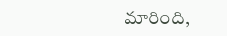మారింది,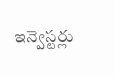ఇన్వెస్టర్లు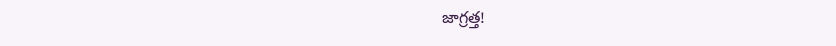జాగ్రత్త!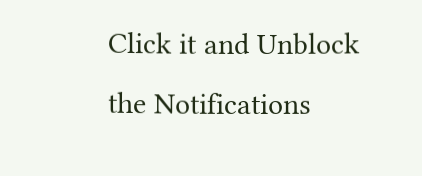Click it and Unblock the Notifications